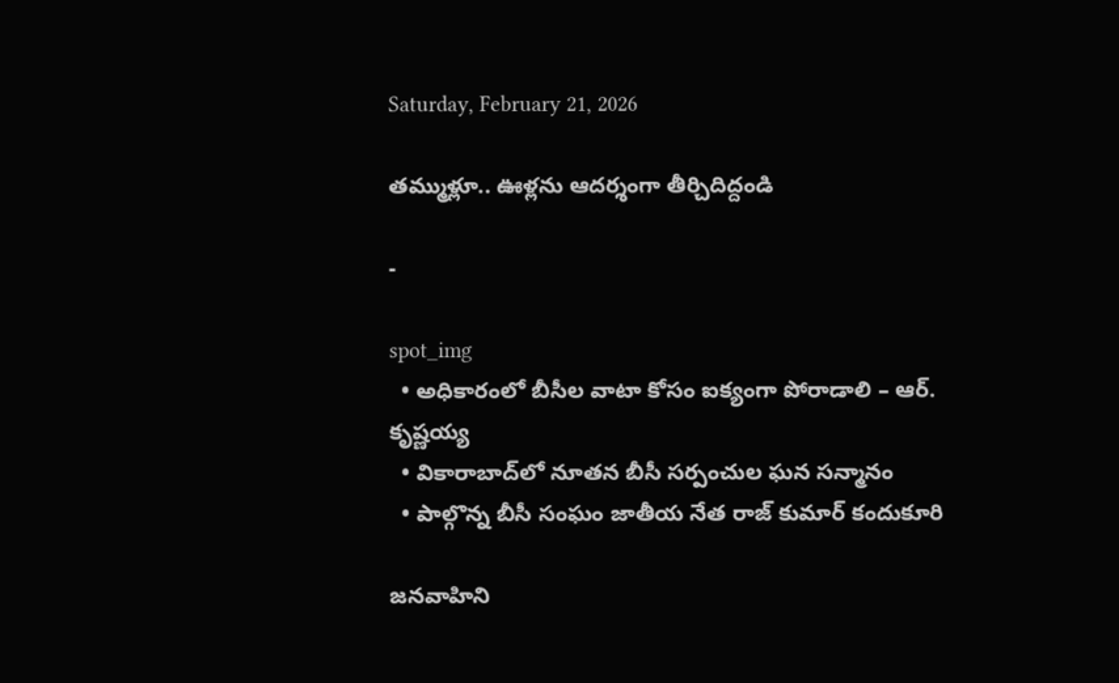Saturday, February 21, 2026

తమ్ముళ్లూ.. ఊళ్లను ఆదర్శంగా తీర్చిదిద్దండి

-

spot_img
  • అధికారంలో బీసీల వాటా కోసం ఐక్యంగా పోరాడాలి – ఆర్. కృష్ణయ్య
  • వికారాబాద్‌లో నూతన బీసీ సర్పంచుల ఘన సన్మానం
  • పాల్గొన్న బీసీ సంఘం జాతీయ నేత రాజ్ కుమార్ కందుకూరి

జనవాహిని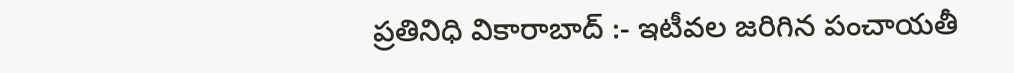ప్రతినిధి వికారాబాద్ :- ఇటీవల జరిగిన పంచాయతీ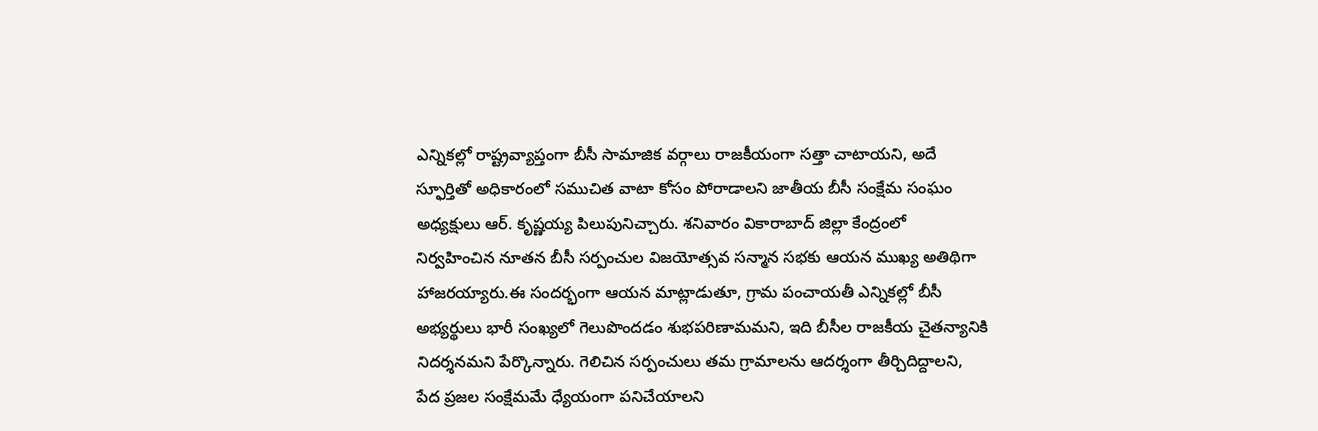ఎన్నికల్లో రాష్ట్రవ్యాప్తంగా బీసీ సామాజిక వర్గాలు రాజకీయంగా సత్తా చాటాయని, అదే స్ఫూర్తితో అధికారంలో సముచిత వాటా కోసం పోరాడాలని జాతీయ బీసీ సంక్షేమ సంఘం అధ్యక్షులు ఆర్. కృష్ణయ్య పిలుపునిచ్చారు. శనివారం వికారాబాద్ జిల్లా కేంద్రంలో నిర్వహించిన నూతన బీసీ సర్పంచుల విజయోత్సవ సన్మాన సభకు ఆయన ముఖ్య అతిథిగా హాజరయ్యారు.ఈ సందర్భంగా ఆయన మాట్లాడుతూ, గ్రామ పంచాయతీ ఎన్నికల్లో బీసీ అభ్యర్థులు భారీ సంఖ్యలో గెలుపొందడం శుభపరిణామమని, ఇది బీసీల రాజకీయ చైతన్యానికి నిదర్శనమని పేర్కొన్నారు. గెలిచిన సర్పంచులు తమ గ్రామాలను ఆదర్శంగా తీర్చిదిద్దాలని, పేద ప్రజల సంక్షేమమే ధ్యేయంగా పనిచేయాలని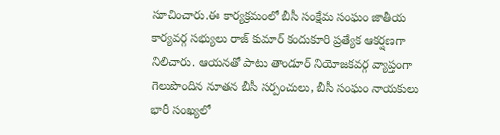సూచించారు.ఈ కార్యక్రమంలో బీసీ సంక్షేమ సంఘం జాతీయ కార్యవర్గ సభ్యులు రాజ్ కుమార్ కందుకూరి ప్రత్యేక ఆకర్షణగా నిలిచారు. ఆయనతో పాటు తాండూర్ నియోజకవర్గ వ్యాప్తంగా గెలుపొందిన నూతన బీసీ సర్పంచులు, బీసీ సంఘం నాయకులు భారీ సంఖ్యలో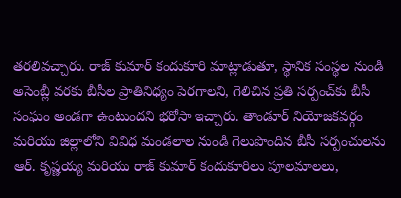తరలివచ్చారు. రాజ్ కుమార్ కందుకూరి మాట్లాడుతూ, స్థానిక సంస్థల నుండి అసెంబ్లీ వరకు బీసీల ప్రాతినిధ్యం పెరగాలని, గెలిచిన ప్రతి సర్పంచ్‌కు బీసీ సంఘం అండగా ఉంటుందని భరోసా ఇచ్చారు. తాండూర్ నియోజకవర్గం మరియు జిల్లాలోని వివిధ మండలాల నుండి గెలుపొందిన బీసీ సర్పంచులను ఆర్. కృష్ణయ్య మరియు రాజ్ కుమార్ కందుకూరిలు పూలమాలలు,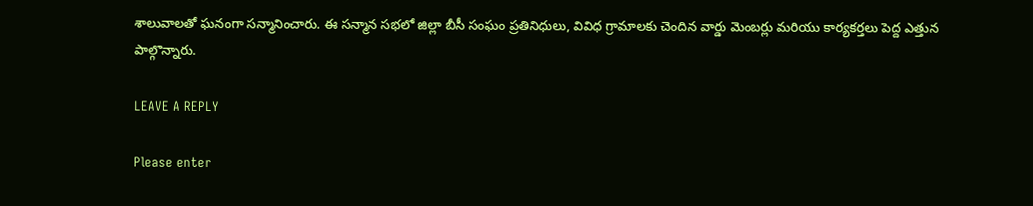శాలువాలతో ఘనంగా సన్మానించారు. ఈ సన్మాన సభలో జిల్లా బీసీ సంఘం ప్రతినిధులు, వివిధ గ్రామాలకు చెందిన వార్డు మెంబర్లు మరియు కార్యకర్తలు పెద్ద ఎత్తున పాల్గొన్నారు.

LEAVE A REPLY

Please enter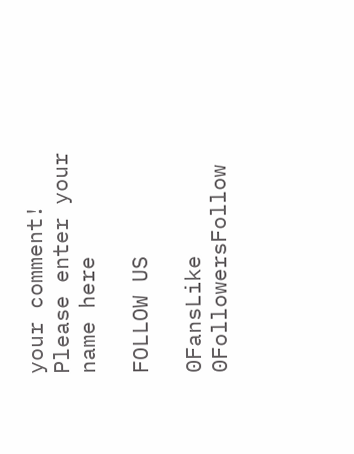your comment!
Please enter your name here

FOLLOW US

0FansLike
0FollowersFollow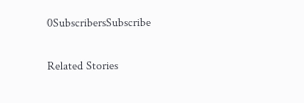0SubscribersSubscribe

Related Stories